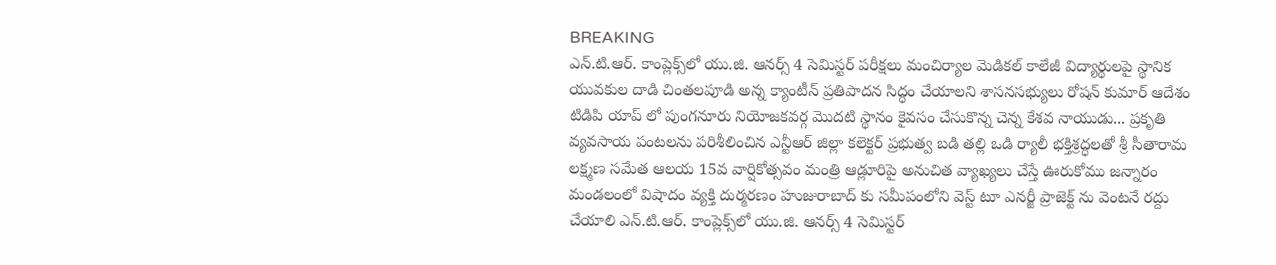BREAKING
ఎన్.టి.ఆర్. కాంప్లెక్స్‌లో యు.జి. ఆనర్స్ 4 సెమిస్టర్ పరీక్షలు మంచిర్యాల మెడికల్ కాలేజీ విద్యార్థులపై స్థానిక యువకుల దాడి చింతలపూడి అన్న క్యాంటీన్ ప్రతిపాదన సిద్ధం చేయాలని శాసనసభ్యులు రోషన్ కుమార్ ఆదేశం టిడిపి యాప్ లో పుంగనూరు నియోజకవర్గ మొదటి స్థానం కైవసం చేసుకొన్న చెన్న కేశవ నాయుడు... ప్రకృతి వ్యవసాయ పంటలను పరిశీలించిన ఎన్టీఆర్ జిల్లా కలెక్టర్ ప్రభుత్వ బడి తల్లి ఒడి ర్యాలీ భక్తిశ్రద్ధలతో శ్రీ సీతారామ లక్ష్మణ సమేత ఆలయ 15వ వార్షికోత్సవం మంత్రి ఆడ్లూరిపై అనుచిత వ్యాఖ్యలు చేస్తే ఊరుకోము జన్నారం మండలంలో విషాదం వ్యక్తి దుర్మరణం హుజురాబాద్ కు సమీపంలోని వెస్ట్ టూ ఎనర్జీ ప్రాజెక్ట్ ను వెంటనే రద్దు చేయాలి ఎన్.టి.ఆర్. కాంప్లెక్స్‌లో యు.జి. ఆనర్స్ 4 సెమిస్టర్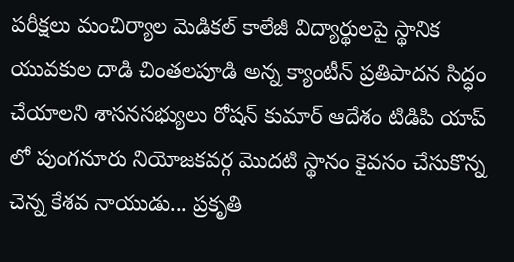పరీక్షలు మంచిర్యాల మెడికల్ కాలేజీ విద్యార్థులపై స్థానిక యువకుల దాడి చింతలపూడి అన్న క్యాంటీన్ ప్రతిపాదన సిద్ధం చేయాలని శాసనసభ్యులు రోషన్ కుమార్ ఆదేశం టిడిపి యాప్ లో పుంగనూరు నియోజకవర్గ మొదటి స్థానం కైవసం చేసుకొన్న చెన్న కేశవ నాయుడు... ప్రకృతి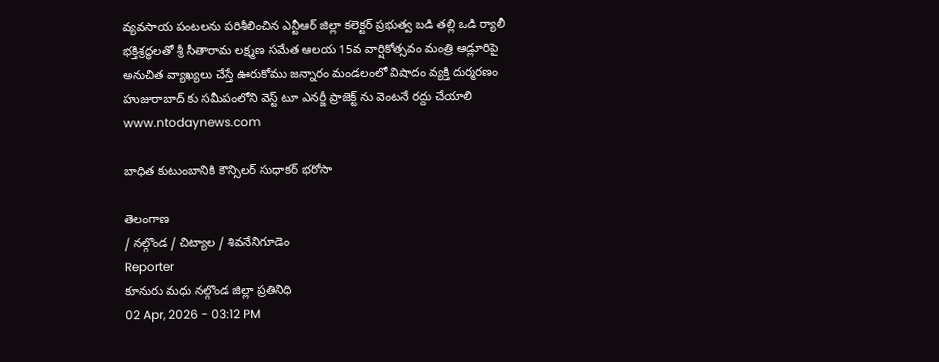వ్యవసాయ పంటలను పరిశీలించిన ఎన్టీఆర్ జిల్లా కలెక్టర్ ప్రభుత్వ బడి తల్లి ఒడి ర్యాలీ భక్తిశ్రద్ధలతో శ్రీ సీతారామ లక్ష్మణ సమేత ఆలయ 15వ వార్షికోత్సవం మంత్రి ఆడ్లూరిపై అనుచిత వ్యాఖ్యలు చేస్తే ఊరుకోము జన్నారం మండలంలో విషాదం వ్యక్తి దుర్మరణం హుజురాబాద్ కు సమీపంలోని వెస్ట్ టూ ఎనర్జీ ప్రాజెక్ట్ ను వెంటనే రద్దు చేయాలి
www.ntodaynews.com

బాధిత కుటుంబానికి కౌన్సిలర్ సుధాకర్ భరోసా

తెలంగాణ
/ నల్గొండ / చిట్యాల / శివనేనిగూడెం
Reporter
కూనురు మధు నల్గొండ జిల్లా ప్రతినిధి
02 Apr, 2026 - 03:12 PM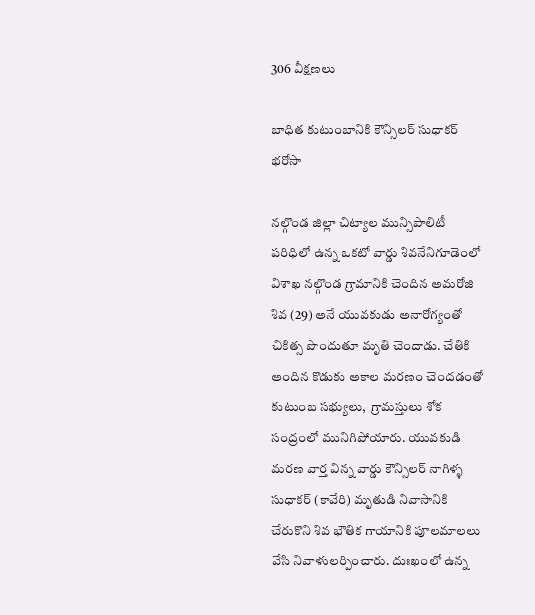306 వీక్షణలు

బాధిత కుటుంబానికి కౌన్సిలర్ సుధాకర్ భరోసా

నల్గొండ జిల్లా చిట్యాల మున్సిపాలిటీ పరిధిలో ఉన్న ఒకటో వార్డు శివనేనిగూడెంలో విశాఖ నల్గొండ గ్రామానికి చెందిన అమరోజి శివ (29) అనే యువకుడు అనారోగ్యంతో చికిత్స పొందుతూ మృతి చెందాడు. చేతికి అందిన కొడుకు అకాల మరణం చెందడంతో కుటుంబ సభ్యులు,  గ్రామస్తులు శోక సంద్రంలో మునిగిపోయారు. యువకుడి మరణ వార్త విన్న వార్డు కౌన్సిలర్ నాగిళ్ళ సుధాకర్ (కావేరి) మృతుడి నివాసానికి చేరుకొని శివ భౌతిక గాయానికి పూలమాలలు వేసి నివాళులర్పించారు. దుఃఖంలో ఉన్న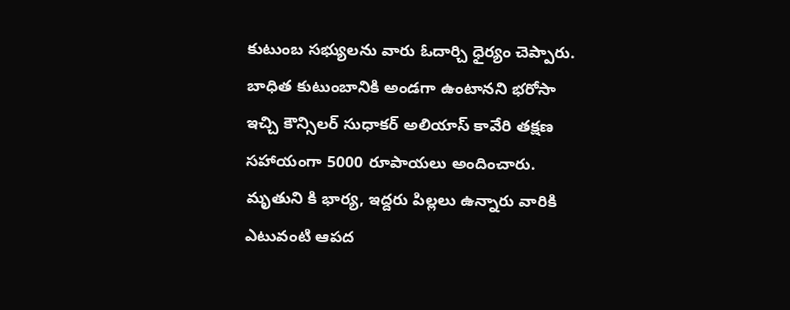కుటుంబ సభ్యులను వారు ఓదార్చి ధైర్యం చెప్పారు. బాధిత కుటుంబానికి అండగా ఉంటానని భరోసా ఇచ్చి కౌన్సిలర్ సుధాకర్ అలియాస్ కావేరి తక్షణ సహాయంగా 5000 రూపాయలు అందించారు. మృతుని కి భార్య, ఇద్దరు పిల్లలు ఉన్నారు వారికి ఎటువంటి ఆపద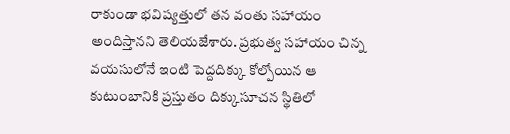రాకుండా భవిష్యత్తులో తన వంతు సహాయం అందిస్తానని తెలియజేశారు. ప్రభుత్వ సహాయం చిన్న వయసులోనే ఇంటి పెద్దదిక్కు కోల్పోయిన ఆ కుటుంబానికి ప్రస్తుతం దిక్కుసూచన స్థితిలో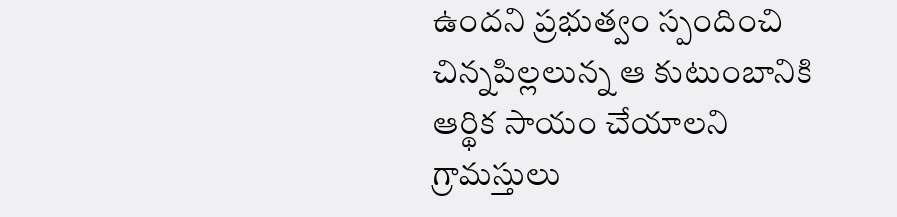ఉందని ప్రభుత్వం స్పందించి చిన్నపిల్లలున్న ఆ కుటుంబానికి ఆర్థిక సాయం చేయాలని గ్రామస్తులు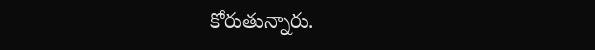కోరుతున్నారు.